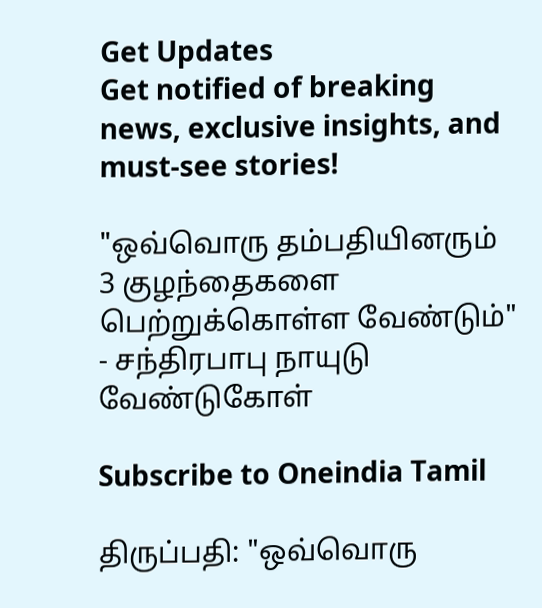Get Updates
Get notified of breaking news, exclusive insights, and must-see stories!

"ஒவ்வொரு தம்பதியினரும் 3 குழந்தைகளை பெற்றுக்கொள்ள வேண்டும்" - சந்திரபாபு நாயுடு வேண்டுகோள்

Subscribe to Oneindia Tamil

திருப்பதி: "ஒவ்வொரு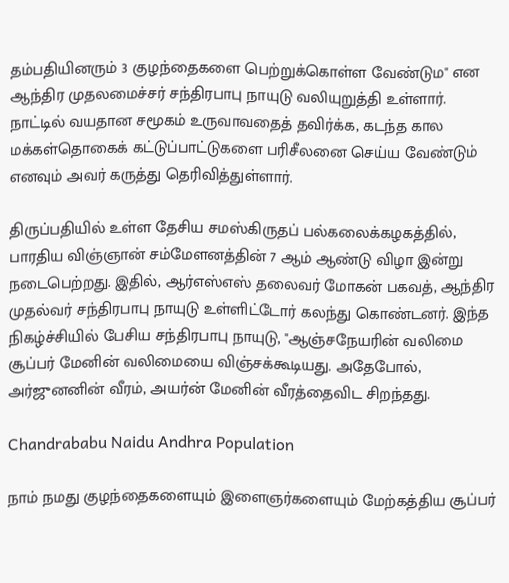தம்பதியினரும் 3 குழந்தைகளை பெற்றுக்கொள்ள வேண்டும" என ஆந்திர முதலமைச்சர் சந்திரபாபு நாயுடு வலியுறுத்தி உள்ளார். நாட்டில் வயதான சமூகம் உருவாவதைத் தவிர்க்க, கடந்த கால மக்கள்தொகைக் கட்டுப்பாட்டுகளை பரிசீலனை செய்ய வேண்டும் எனவும் அவர் கருத்து தெரிவித்துள்ளார்.

திருப்பதியில் உள்ள தேசிய சமஸ்கிருதப் பல்கலைக்கழகத்தில், பாரதிய விஞ்ஞான் சம்மேளனத்தின் 7 ஆம் ஆண்டு விழா இன்று நடைபெற்றது. இதில், ஆர்எஸ்எஸ் தலைவர் மோகன் பகவத், ஆந்திர முதல்வர் சந்திரபாபு நாயுடு உள்ளிட்டோர் கலந்து கொண்டனர். இந்த நிகழ்ச்சியில் பேசிய சந்திரபாபு நாயுடு, "ஆஞ்சநேயரின் வலிமை சூப்பர் மேனின் வலிமையை விஞ்சக்கூடியது. அதேபோல், அர்ஜுனனின் வீரம், அயர்ன் மேனின் வீரத்தைவிட சிறந்தது.

Chandrababu Naidu Andhra Population

நாம் நமது குழந்தைகளையும் இளைஞர்களையும் மேற்கத்திய சூப்பர்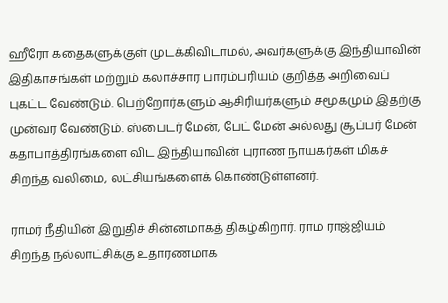ஹீரோ கதைகளுக்குள் முடக்கிவிடாமல், அவர்களுக்கு இந்தியாவின் இதிகாசங்கள் மற்றும் கலாச்சார பாரம்பரியம் குறித்த அறிவைப் புகட்ட வேண்டும். பெற்றோர்களும் ஆசிரியர்களும் சமூகமும் இதற்கு முன்வர வேண்டும். ஸ்பைடர் மேன், பேட் மேன் அல்லது சூப்பர் மேன் கதாபாத்திரங்களை விட இந்தியாவின் புராண நாயகர்கள் மிகச் சிறந்த வலிமை, லட்சியங்களைக் கொண்டுள்ளனர்.

ராமர் நீதியின் இறுதிச் சின்னமாகத் திகழ்கிறார். ராம ராஜ்ஜியம் சிறந்த நல்லாட்சிக்கு உதாரணமாக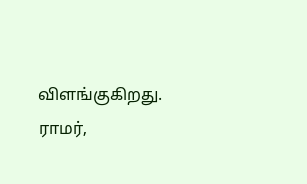விளங்குகிறது. ராமர்,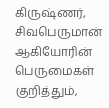கிருஷ்ணர், சிவபெருமான் ஆகியோரின் பெருமைகள் குறித்தும்,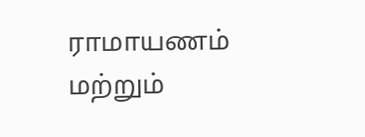ராமாயணம் மற்றும்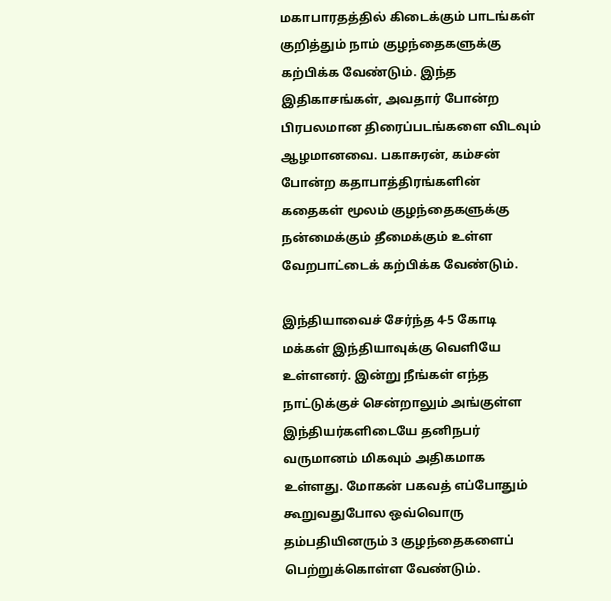மகாபாரதத்தில் கிடைக்கும் பாடங்கள் குறித்தும் நாம் குழந்தைகளுக்கு கற்பிக்க வேண்டும். இந்த இதிகாசங்கள், அவதார் போன்ற பிரபலமான திரைப்படங்களை விடவும் ஆழமானவை. பகாசுரன், கம்சன் போன்ற கதாபாத்திரங்களின் கதைகள் மூலம் குழந்தைகளுக்கு நன்மைக்கும் தீமைக்கும் உள்ள வேறபாட்டைக் கற்பிக்க வேண்டும்.

இந்தியாவைச் சேர்ந்த 4-5 கோடி மக்கள் இந்தியாவுக்கு வெளியே உள்ளனர். இன்று நீங்கள் எந்த நாட்டுக்குச் சென்றாலும் அங்குள்ள இந்தியர்களிடையே தனிநபர் வருமானம் மிகவும் அதிகமாக உள்ளது. மோகன் பகவத் எப்போதும் கூறுவதுபோல ஒவ்வொரு தம்பதியினரும் 3 குழந்தைகளைப் பெற்றுக்கொள்ள வேண்டும்.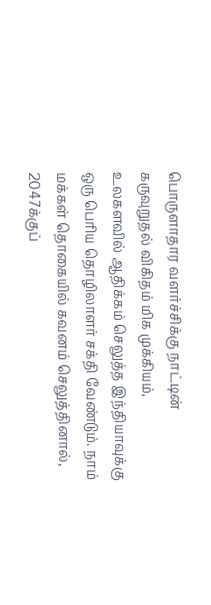பொருளாதார வளர்ச்சிக்கு நாட்டின் கருவுறுதல் விகிதம் மிக முக்கியம், உலகளவில் ஆதிக்கம் செலுத்த இந்தியாவுக்கு ஒரு பெரிய தொழிலாளர் சக்தி வேண்டும். நாம் மக்கள் தொகையில் கவனம் செலுத்தினால், 2047க்குப்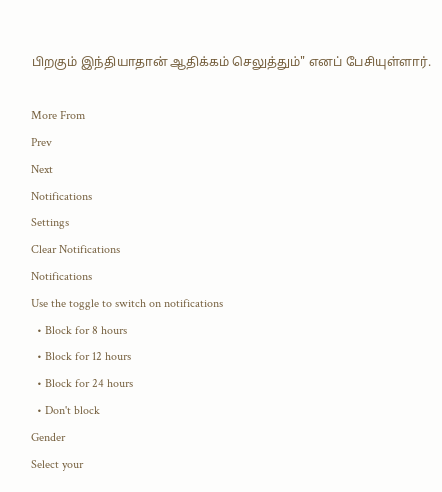பிறகும் இந்தியாதான் ஆதிக்கம் செலுத்தும்" எனப் பேசியுள்ளார்.

More From
Prev
Next
Notifications
Settings
Clear Notifications
Notifications
Use the toggle to switch on notifications
  • Block for 8 hours
  • Block for 12 hours
  • Block for 24 hours
  • Don't block
Gender
Select your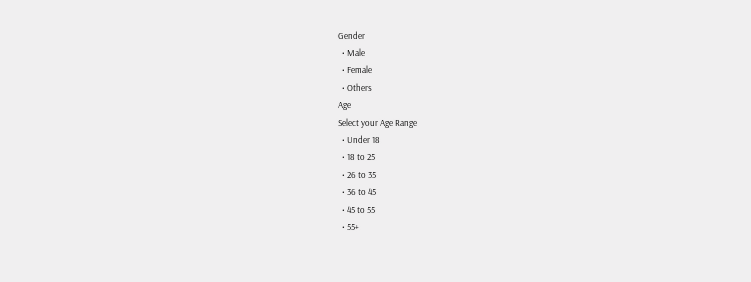Gender
  • Male
  • Female
  • Others
Age
Select your Age Range
  • Under 18
  • 18 to 25
  • 26 to 35
  • 36 to 45
  • 45 to 55
  • 55+